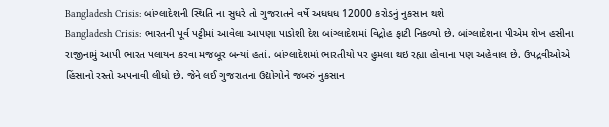Bangladesh Crisis: બાંગ્લાદેશની સ્થિતિ ના સુધરે તો ગુજરાતને વર્ષે અધધધ 12000 કરોડનું નુકસાન થશે
Bangladesh Crisis: ભારતની પૂર્વ પટ્ટીમાં આવેલા આપણા પાડોશી દેશ બાંગ્લાદેશમાં વિદ્રોહ ફાટી નિકળ્યો છે. બાંગ્લાદેશના પીએમ શેખ હસીના રાજીનામું આપી ભારત પલાયન કરવા મજબૂર બન્યાં હતાં. બાંગ્લાદેશમાં ભારતીયો પર હુમલા થઇ રહ્યા હોવાના પણ અહેવાલ છે. ઉપદ્રવીઓએ હિંસાનો રસ્તો અપનાવી લીધો છે. જેને લઈ ગુજરાતના ઉદ્યોગોને જબરું નુકસાન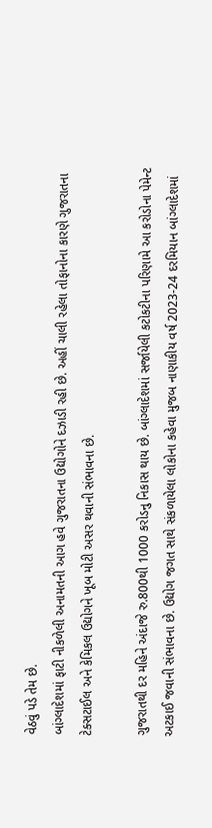વેઠવું પડે તેમ છે.
બાંગ્લાદેશમાં ફાટી નીકળેલી અનામતની આગ હવે ગુજરાતના ઉદ્યોગોને દઝાડી રહી છે. અહીં ચાલી રહેલા તોફાનોના કારણે ગુજરાતના ટેક્સટાઈલ અને કેમિકલ ઉદ્યોગને ખૂબ મોટી અસર થવાની સંભાવના છે.

ગુજરાતથી દર મહિને અંદાજે રુ.800થી 1000 કરોડનુ નિકાસ થાય છે. બાંગ્લાદેશમાં સર્જાયેલી કટોકટીના પરિણામે આ કરોડોના પેમેન્ટ અટકાઈ જવાની સંભાવના છે. ઉદ્યોગ જગત સાથે સંકળાયેલા લોકોના કહેવા મુજબ નાણાકીય વર્ષ 2023-24 દરમિયાન બાંગ્લાદેશમાં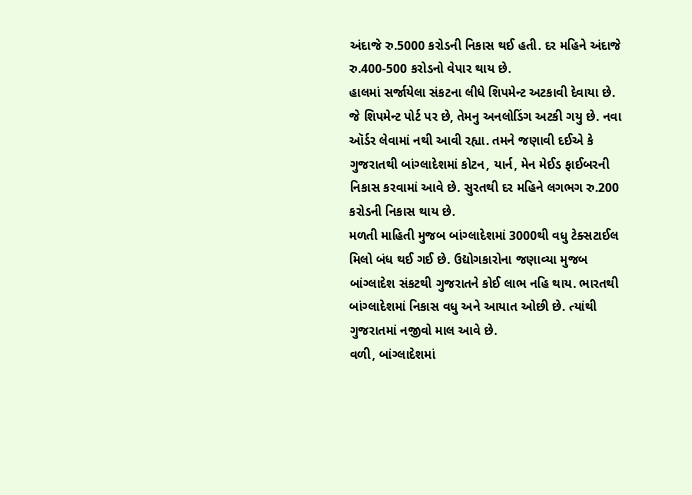અંદાજે રુ.5000 કરોડની નિકાસ થઈ હતી. દર મહિને અંદાજે રુ.400-500 કરોડનો વેપાર થાય છે.
હાલમાં સર્જાયેલા સંકટના લીધે શિપમેન્ટ અટકાવી દેવાયા છે. જે શિપમેન્ટ પોર્ટ પર છે, તેમનુ અનલોડિંગ અટકી ગયુ છે. નવા ઑર્ડર લેવામાં નથી આવી રહ્યા. તમને જણાવી દઈએ કે ગુજરાતથી બાંગ્લાદેશમાં કોટન, યાર્ન, મેન મેઈડ ફાઈબરની નિકાસ કરવામાં આવે છે. સુરતથી દર મહિને લગભગ રુ.200 કરોડની નિકાસ થાય છે.
મળતી માહિતી મુજબ બાંગ્લાદેશમાં 3000થી વધુ ટેક્સટાઈલ મિલો બંધ થઈ ગઈ છે. ઉદ્યોગકારોના જણાવ્યા મુજબ બાંગ્લાદેશ સંકટથી ગુજરાતને કોઈ લાભ નહિ થાય. ભારતથી બાંગ્લાદેશમાં નિકાસ વધુ અને આયાત ઓછી છે. ત્યાંથી ગુજરાતમાં નજીવો માલ આવે છે.
વળી, બાંગ્લાદેશમાં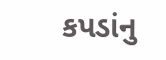કપડાંનુ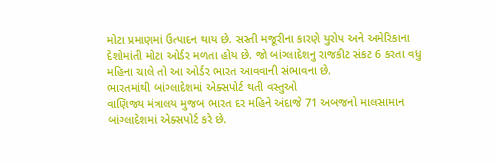મોટા પ્રમાણમાં ઉત્પાદન થાય છે. સસ્તી મજૂરીના કારણે યુરોપ અને અમેરિકાના દેશોમાંતી મોટા ઓર્ડર મળતા હોય છે. જો બાંગ્લાદેશનુ રાજકીટ સંકટ 6 કરતા વધુ મહિના ચાલે તો આ ઓર્ડર ભારત આવવાની સંભાવના છે.
ભારતમાંથી બાંગ્લાદેશમાં એક્સપોર્ટ થતી વસ્તુઓ
વાણિજ્ય મંત્રાલય મુજબ ભારત દર મહિને અંદાજે 71 અબજનો માલસામાન બાંગ્લાદેશમાં એક્સપોર્ટ કરે છે.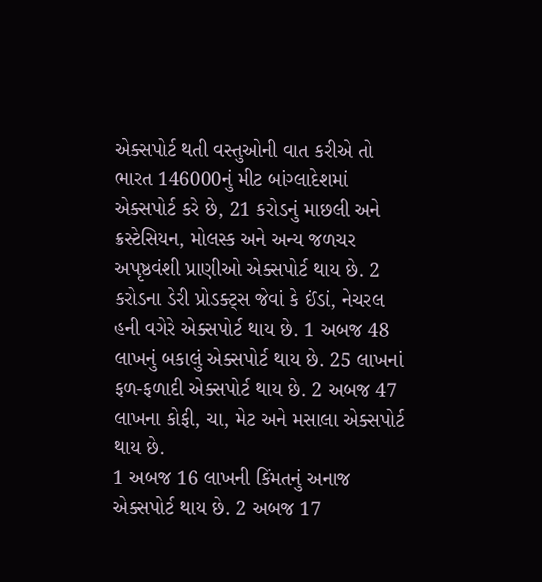એક્સપોર્ટ થતી વસ્તુઓની વાત કરીએ તો ભારત 146000નું મીટ બાંગ્લાદેશમાં એક્સપોર્ટ કરે છે, 21 કરોડનું માછલી અને ક્રસ્ટેસિયન, મોલસ્ક અને અન્ય જળચર અપૃષ્ઠવંશી પ્રાણીઓ એક્સપોર્ટ થાય છે. 2 કરોડના ડેરી પ્રોડક્ટ્સ જેવાં કે ઈંડાં, નેચરલ હની વગેરે એક્સપોર્ટ થાય છે. 1 અબજ 48 લાખનું બકાલું એક્સપોર્ટ થાય છે. 25 લાખનાં ફળ-ફળાદી એક્સપોર્ટ થાય છે. 2 અબજ 47 લાખના કોફી, ચા, મેટ અને મસાલા એક્સપોર્ટ થાય છે.
1 અબજ 16 લાખની કિંમતનું અનાજ એક્સપોર્ટ થાય છે. 2 અબજ 17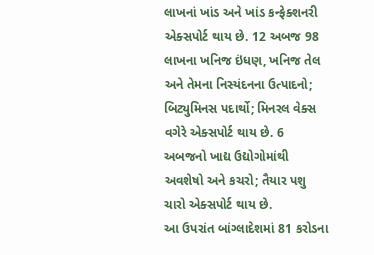લાખનાં ખાંડ અને ખાંડ કન્ફેક્શનરી એક્સપોર્ટ થાય છે. 12 અબજ 98 લાખના ખનિજ ઇંધણ, ખનિજ તેલ અને તેમના નિસ્યંદનના ઉત્પાદનો; બિટ્યુમિનસ પદાર્થો; મિનરલ વેક્સ વગેરે એક્સપોર્ટ થાય છે. 6 અબજનો ખાદ્ય ઉદ્યોગોમાંથી અવશેષો અને કચરો; તૈયાર પશુ ચારો એક્સપોર્ટ થાય છે.
આ ઉપરાંત બાંગ્લાદેશમાં 81 કરોડના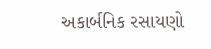અકાર્બનિક રસાયણો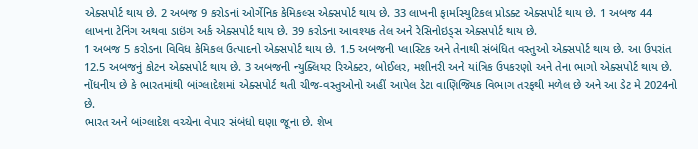એક્સપોર્ટ થાય છે. 2 અબજ 9 કરોડનાં ઓર્ગેનિક કેમિકલ્સ એક્સપોર્ટ થાય છે. 33 લાખની ફાર્માસ્યુટિકલ પ્રોડક્ટ એક્સપોર્ટ થાય છે. 1 અબજ 44 લાખના ટેનિંગ અથવા ડાઇંગ અર્ક એક્સપોર્ટ થાય છે. 39 કરોડના આવશ્યક તેલ અને રેસિનોઇડ્સ એક્સપોર્ટ થાય છે.
1 અબજ 5 કરોડના વિવિધ કેમિકલ ઉત્પાદનો એક્સપોર્ટ થાય છે. 1.5 અબજની પ્લાસ્ટિક અને તેનાથી સંબંધિત વસ્તુઓ એક્સપોર્ટ થાય છે. આ ઉપરાંત 12.5 અબજનું કોટન એક્સપોર્ટ થાય છે. 3 અબજની ન્યુક્લિયર રિએક્ટર, બોઈલર, મશીનરી અને યાંત્રિક ઉપકરણો અને તેના ભાગો એક્સપોર્ટ થાય છે.
નોંધનીય છે કે ભારતમાંથી બાંગ્લાદેશમાં એક્સપોર્ટ થતી ચીજ-વસ્તુઓનો અહીં આપેલ ડેટા વાણિજ્યિક વિભાગ તરફથી મળેલ છે અને આ ડેટ મે 2024નો છે.
ભારત અને બાંગ્લાદેશ વચ્ચેના વેપાર સંબંધો ઘણા જૂના છે. શેખ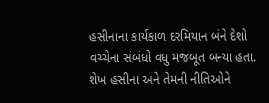હસીનાના કાર્યકાળ દરમિયાન બંને દેશો વચ્ચેના સંબંધો વધુ મજબૂત બન્યા હતા. શેખ હસીના અને તેમની નીતિઓને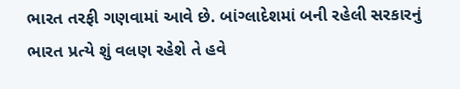ભારત તરફી ગણવામાં આવે છે. બાંગ્લાદેશમાં બની રહેલી સરકારનું ભારત પ્રત્યે શું વલણ રહેશે તે હવે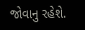જોવાનુ રહેશે.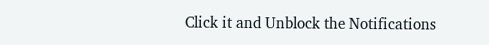Click it and Unblock the Notifications